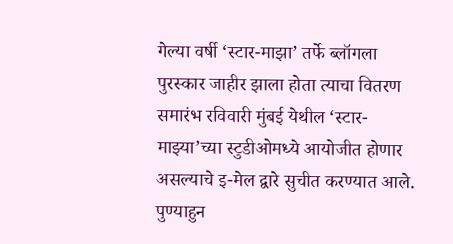गेल्या वर्षी ‘स्टार-माझा’ तर्फे ब्लॉगला पुरस्कार जाहीर झाला होता त्याचा वितरण समारंभ रविवारी मुंबई येथील ‘स्टार-माझ्या’च्या स्टुडीओमध्ये आयोजीत होणार असल्याचे इ-मेल द्वारे सुचीत करण्यात आले. पुण्याहुन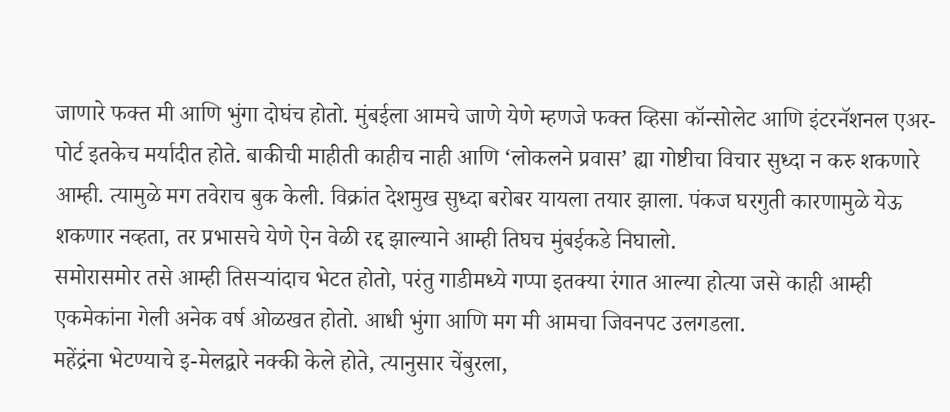जाणारे फक्त मी आणि भुंगा दोघंच होतो. मुंबईला आमचे जाणे येणे म्हणजे फक्त व्हिसा कॉन्सोलेट आणि इंटरनॅशनल एअर-पोर्ट इतकेच मर्यादीत होते. बाकीची माहीती काहीच नाही आणि ‘लोकलने प्रवास’ ह्या गोष्टीचा विचार सुध्दा न करु शकणारे आम्ही. त्यामुळे मग तवेराच बुक केली. विक्रांत देशमुख सुध्दा बरोबर यायला तयार झाला. पंकज घरगुती कारणामुळे येऊ शकणार नव्हता, तर प्रभासचे येणे ऐन वेळी रद्द झाल्याने आम्ही तिघच मुंबईकडे निघालो.
समोरासमोर तसे आम्ही तिसऱ्यांदाच भेटत होतो, परंतु गाडीमध्ये गप्पा इतक्या रंगात आल्या होत्या जसे काही आम्ही एकमेकांना गेली अनेक वर्ष ओळखत होतो. आधी भुंगा आणि मग मी आमचा जिवनपट उलगडला.
महेंद्रंना भेटण्याचे इ-मेलद्वारे नक्की केले होते, त्यानुसार चेंबुरला,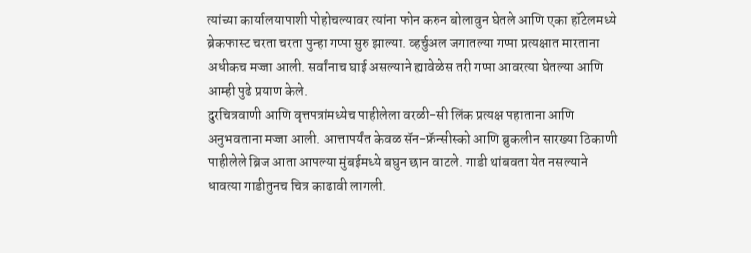त्यांच्या कार्यालयापाशी पोहोचल्यावर त्यांना फोन करुन बोलावुन घेतले आणि एका हॉटेलमध्ये ब्रेकफास्ट चरता चरता पुन्हा गप्पा सुरु झाल्या. व्हर्चुअल जगातल्या गप्पा प्रत्यक्षात मारताना अधीकच मज्जा आली. सर्वांनाच घाई असल्याने ह्यावेळेस तरी गप्पा आवरत्या घेतल्या आणि आम्ही पुढे प्रयाण केले.
दुरचित्रवाणी आणि वृत्तपत्रांमध्येच पाहीलेला वरळी-सी लिंक प्रत्यक्ष पहाताना आणि अनुभवताना मज्जा आली. आत्तापर्यंत केवळ सॅन-फ्रॅन्सीस्को आणि ब्रुकलीन सारख्या ठिकाणी पाहीलेले ब्रिज आता आपल्या मुंबईमध्ये बघुन छान वाटले. गाडी थांबवता येत नसल्याने धावत्या गाडीतुनच चित्र काढावी लागली.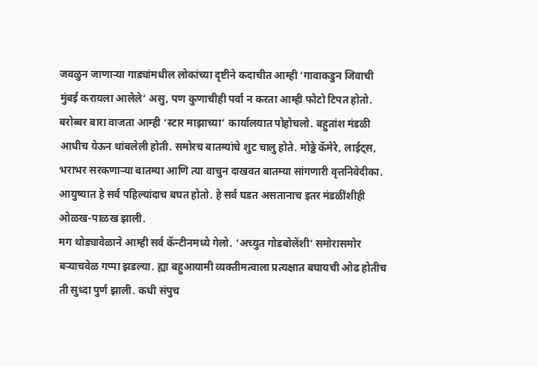जवळुन जाणाऱ्या गाड्यांमधील लोकांच्या दृष्टीने कदाचीत आम्ही ‘गावाकडुन जिवाची मुंबई करायला आलेले’ असु, पण कुणाचीही पर्वा न करता आम्ही फोटो टिपत होतो.
बरोब्बर बारा वाजता आम्ही ‘स्टार माझाच्या’ कार्यालयात पोहोचलो. बहुतांश मंडळी आधीच येऊन थांबलेली होती. समोरच बातम्यांचे शुट चालु होते. मोठ्ठे कॅमेरे, लाईट्स, भराभर सरकणाऱ्या बातम्या आणि त्या वाचुन दाखवत बातम्या सांगणारी वृत्तनिवेदीका. आयुष्यात हे सर्व पहिल्यांदाच बघत होतो. हे सर्व घडत असतानाच इतर मंडळींशीही ओळख-पाळख झाली.
मग थोड्यावेळाने आम्ही सर्व कॅन्टीनमध्ये गेलो. ‘अच्युत गोडबोलेंशी’ समोरासमोर बऱ्याचवेळ गप्पा झडल्या. ह्या बहुआयामी व्यक्तीमत्वाला प्रत्यक्षात बघायची ओढ होतीच ती सुध्दा पुर्ण झाली. कधी संपुच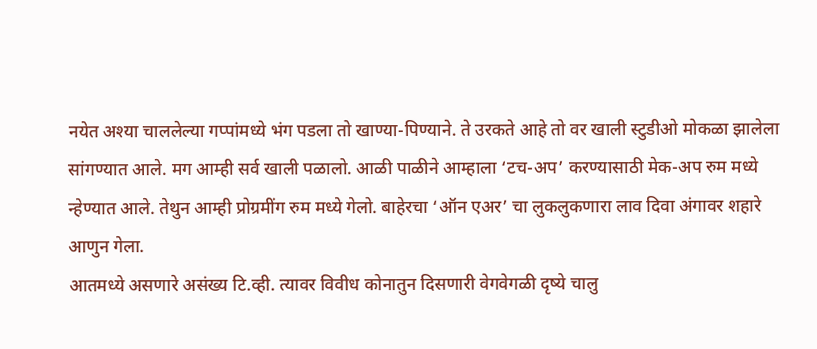नयेत अश्या चाललेल्या गप्पांमध्ये भंग पडला तो खाण्या-पिण्याने. ते उरकते आहे तो वर खाली स्टुडीओ मोकळा झालेला सांगण्यात आले. मग आम्ही सर्व खाली पळालो. आळी पाळीने आम्हाला ‘टच-अप’ करण्यासाठी मेक-अप रुम मध्ये न्हेण्यात आले. तेथुन आम्ही प्रोग्रमींग रुम मध्ये गेलो. बाहेरचा ‘ऑन एअर’ चा लुकलुकणारा लाव दिवा अंगावर शहारे आणुन गेला.
आतमध्ये असणारे असंख्य टि.व्ही. त्यावर विवीध कोनातुन दिसणारी वेगवेगळी दृष्ये चालु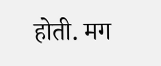होती. मग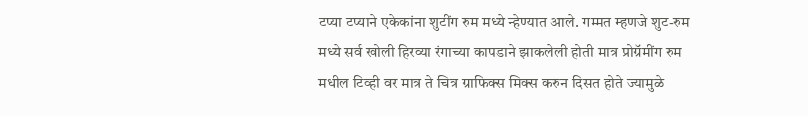टप्या टप्याने एकेकांना शुटींग रुम मध्ये न्हेण्यात आले. गम्मत म्हणजे शुट-रुम मध्ये सर्व खोली हिरव्या रंगाच्या कापडाने झाकलेली होती मात्र प्रोग्रॅमींग रुम मधील टिव्ही वर मात्र ते चित्र ग्राफिक्स मिक्स करुन दिसत होते ज्यामुळे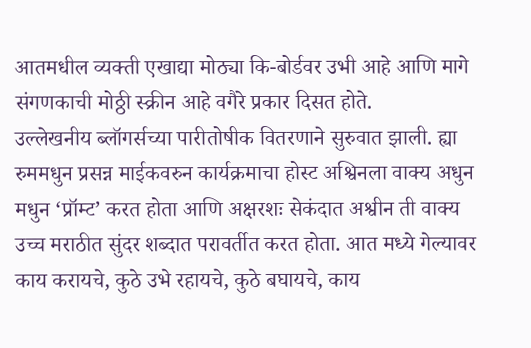आतमधील व्यक्ती एखाद्या मोठ्या कि-बोर्डवर उभी आहे आणि मागे संगणकाची मोठ्ठी स्क्रीन आहे वगैरे प्रकार दिसत होते.
उल्लेखनीय ब्लॉगर्सच्या पारीतोषीक वितरणाने सुरुवात झाली. ह्या रुममधुन प्रसन्न माईकवरुन कार्यक्रमाचा होस्ट अश्विनला वाक्य अधुन मधुन ‘प्रॉम्ट’ करत होता आणि अक्षरशः सेकंदात अश्वीन ती वाक्य उच्च मराठीत सुंदर शब्दात परावर्तीत करत होता. आत मध्ये गेल्यावर काय करायचे, कुठे उभे रहायचे, कुठे बघायचे, काय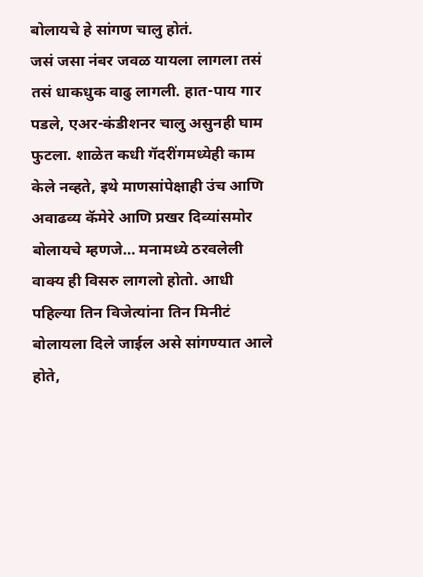बोलायचे हे सांगण चालु होतं.
जसं जसा नंबर जवळ यायला लागला तसं तसं धाकधुक वाढु लागली. हात-पाय गार पडले, एअर-कंडीशनर चालु असुनही घाम फुटला. शाळेत कधी गॅदरींगमध्येही काम केले नव्हते, इथे माणसांपेक्षाही उंच आणि अवाढव्य कॅमेरे आणि प्रखर दिव्यांसमोर बोलायचे म्हणजे… मनामध्ये ठरवलेली वाक्य ही विसरु लागलो होतो. आधी पहिल्या तिन विजेत्यांना तिन मिनीटं बोलायला दिले जाईल असे सांगण्यात आले होते,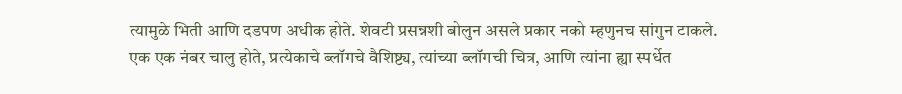त्यामुळे भिती आणि दडपण अधीक होते. शेवटी प्रसन्नशी बोलुन असले प्रकार नको म्हणुनच सांगुन टाकले.
एक एक नंबर चालु होते, प्रत्येकाचे ब्लॉगचे वैशिष्ट्य, त्यांच्या ब्लॉगची चित्र, आणि त्यांना ह्या स्पर्धेत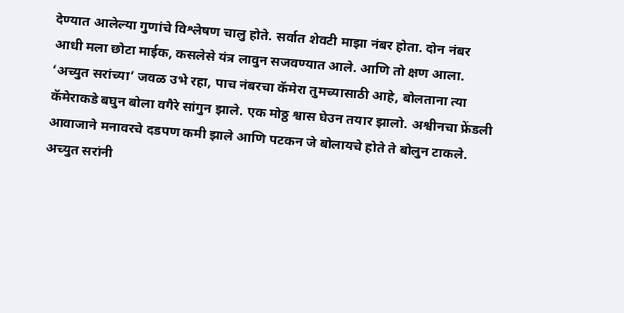देण्यात आलेल्या गुणांचे विश्लेषण चालु होते. सर्वात शेवटी माझा नंबर होता. दोन नंबर आधी मला छोटा माईक, कसलेसे यंत्र लावुन सजवण्यात आले. आणि तो क्षण आला.
‘अच्युत सरांच्या’ जवळ उभे रहा, पाच नंबरचा कॅमेरा तुमच्यासाठी आहे, बोलताना त्या कॅमेराकडे बघुन बोला वगैरे सांगुन झाले. एक मोठ्ठ श्वास घेउन तयार झालो. अश्वीनचा फ्रेंडली आवाजाने मनावरचे दडपण कमी झाले आणि पटकन जे बोलायचे होते ते बोलुन टाकले. अच्युत सरांनी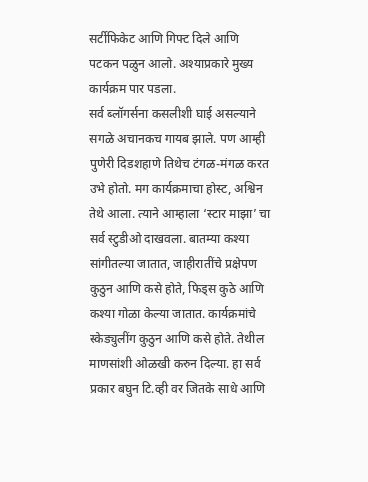सर्टीफिकेट आणि गिफ्ट दिले आणि पटकन पळुन आलो. अश्याप्रकारे मुख्य कार्यक्रम पार पडला.
सर्व ब्लॉगर्सना कसलीशी घाई असल्याने सगळे अचानकच गायब झाले. पण आम्ही पुणेरी दिडशहाणे तिथेच टंगळ-मंगळ करत उभे होतो. मग कार्यक्रमाचा होस्ट, अश्विन तेथे आला. त्याने आम्हाला ‘स्टार माझा’ चा सर्व स्टुडीओ दाखवला. बातम्या कश्या सांगीतल्या जातात, जाहीरातींचे प्रक्षेपण कुठुन आणि कसे होते, फिड्स कुठे आणि कश्या गोळा केल्या जातात. कार्यक्रमांचे स्केड्युलींग कुठुन आणि कसे होते. तेथील माणसांशी ओळखी करुन दिल्या. हा सर्व प्रकार बघुन टि.व्ही वर जितके साधे आणि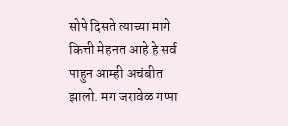सोपे दिसते त्याच्या मागे कित्ती मेहनत आहे हे सर्व पाहुन आम्ही अचंबीत झालो. मग जरावेळ गप्पा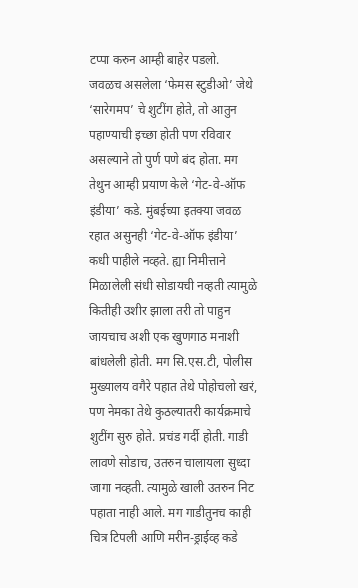टप्पा करुन आम्ही बाहेर पडलो.
जवळच असलेला ‘फेमस स्टुडीओ’ जेथे ‘सारेगमप’ चे शुटींग होते, तो आतुन पहाण्याची इच्छा होती पण रविवार असल्याने तो पुर्ण पणे बंद होता. मग तेथुन आम्ही प्रयाण केले ‘गेट-वे-ऑफ इंडीया’ कडे. मुंबईच्या इतक्या जवळ रहात असुनही ‘गेट-वे-ऑफ इंडीया’ कधी पाहीले नव्हते. ह्या निमीत्ताने मिळालेली संधी सोडायची नव्हती त्यामुळे कितीही उशीर झाला तरी तो पाहुन जायचाच अशी एक खुणगाठ मनाशी बांधलेली होती. मग सि.एस.टी, पोलीस मुख्यालय वगैरे पहात तेथे पोहोचलो खरं, पण नेमका तेथे कुठल्यातरी कार्यक्रमाचे शुटींग सुरु होते. प्रचंड गर्दी होती. गाडी लावणे सोडाच, उतरुन चालायला सुध्दा जागा नव्हती. त्यामुळे खाली उतरुन निट पहाता नाही आले. मग गाडीतुनच काही चित्र टिपली आणि मरीन-ड्राईव्ह कडे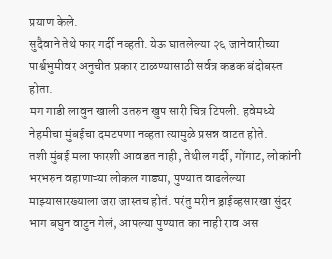प्रयाण केले.
सुदैवाने तेथे फार गर्दी नव्हती. येऊ घातलेल्या २६ जानेवारीच्या पार्श्वभुमीवर अनुचीत प्रकार टाळण्यासाठी सर्वत्र कडक बंदोबस्त होता.
मग गाडी लावुन खाली उतरुन खुप सारी चित्र टिपली. हवेमध्ये नेहमीचा मुंबईचा दमटपणा नव्हता त्यामुळे प्रसन्न वाटत होते.
तशी मुंबई मला फारशी आवडत नाही, तेथील गर्दी, गोंगाट, लोकांनी भरभरुन वहाणाऱ्या लोकल गाड्या, पुण्यात वाढलेल्या माझ्यासारख्याला जरा जास्तच होतं. परंतु मरीन ड्राईव्हसारखा सुंदर भाग बघुन वाटुन गेलं, आपल्या पुण्यात का नाही राव अस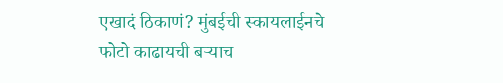एखादं ठिकाणं? मुंबईची स्कायलाईनचे फोटो काढायची बऱ्याच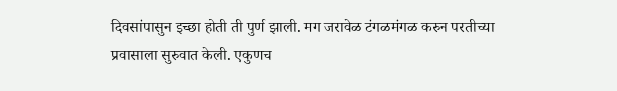दिवसांपासुन इच्छा होती ती पुर्ण झाली. मग जरावेळ टंगळमंगळ करुन परतीच्या प्रवासाला सुरुवात केली. एकुणच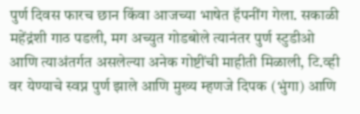पुर्ण दिवस फारच छान किंवा आजच्या भाषेत हॅपनींग गेला. सकाळी महेंद्रंशी गाठ पडली, मग अच्युत गोडबोले त्यानंतर पुर्ण स्टुडीओ आणि त्याअंतर्गत असलेल्या अनेक गोष्टींची माहीती मिळाली, टि.व्ही वर येण्याचे स्वप्न पुर्ण झाले आणि मुख्य म्हणजे दिपक (भुंगा) आणि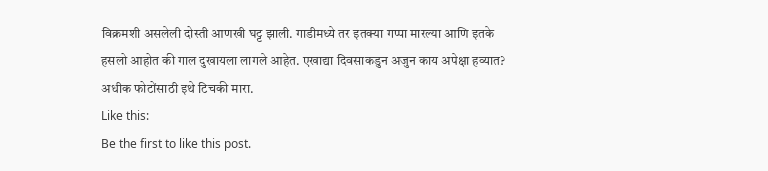विक्रमशी असलेली दोस्ती आणखी घट्ट झाली. गाडीमध्ये तर इतक्या गप्पा मारल्या आणि इतके हसलो आहोत की गाल दुखायला लागले आहेत. एखाद्या दिवसाकडुन अजुन काय अपेक्षा हव्यात?
अधीक फोटोंसाठी इथे टिचकी मारा.
Like this:
Be the first to like this post.